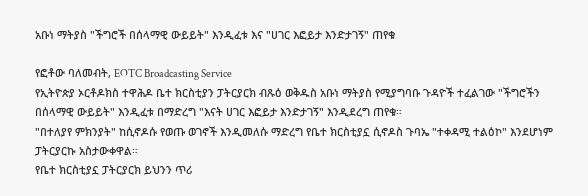አቡነ ማትያስ "ችግሮች በሰላማዊ ውይይት" እንዲፈቱ እና "ሀገር እፎይታ እንድታገኝ" ጠየቁ

የፎቶው ባለመብት, EOTC Broadcasting Service
የኢትዮጵያ ኦርቶዶክስ ተዋሕዶ ቤተ ክርስቲያን ፓትርያርክ ብጹዕ ወቅዱስ አቡነ ማትያስ የሚያግባቡ ጉዳዮች ተፈልገው "ችግሮችን በሰላማዊ ውይይት" እንዲፈቱ በማድረግ "እናት ሀገር እፎይታ እንድታገኝ" እንዲደረግ ጠየቁ።
"በተለያየ ምክንያት" ከሲኖዶሱ የወጡ ወገኖች እንዲመለሱ ማድረግ የቤተ ክርስቲያኗ ሲኖዶስ ጉባኤ "ተቀዳሚ ተልዕኮ" እንደሆነም ፓትርያርኩ አስታውቀዋል።
የቤተ ክርስቲያኗ ፓትርያርክ ይህንን ጥሪ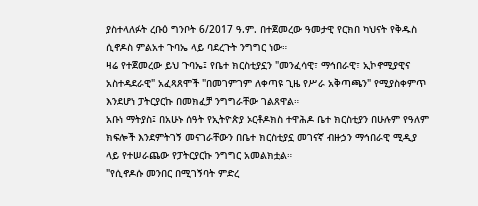ያስተላለፉት ረቡዕ ግንቦት 6/2017 ዓ.ም. በተጀመረው ዓመታዊ የርክበ ካህናት የቅዱስ ሲኖዶስ ምልአተ ጉባኤ ላይ ባደረጉት ንግግር ነው።
ዛሬ የተጀመረው ይህ ጉባኤ፤ የቤተ ክርስቲያኗን "መንፈሳዊ፣ ማኅበራዊ፣ ኢኮኖሚያዊና አስተዳደራዊ" አፈጻጸሞች "በመገምገም ለቀጣዩ ጊዜ የሥራ አቅጣጫን" የሚያስቀምጥ እንደሆነ ፓትርያርኩ በመክፈቻ ንግግራቸው ገልጸዋል።
አቡነ ማትያስ፤ በአሁኑ ሰዓት የኢትዮጵያ ኦርቶዶክስ ተዋሕዶ ቤተ ክርስቲያን በሁሉም የዓለም ክፍሎች እንደምትገኝ መናገራቸውን በቤተ ክርስቲያኗ መገናኛ ብዙኃን ማኅበራዊ ሚዲያ ላይ የተሠራጨው የፓትርያርኩ ንግግር አመልክቷል።
"የሲኖዶሱ መንበር በሚገኝባት ምድረ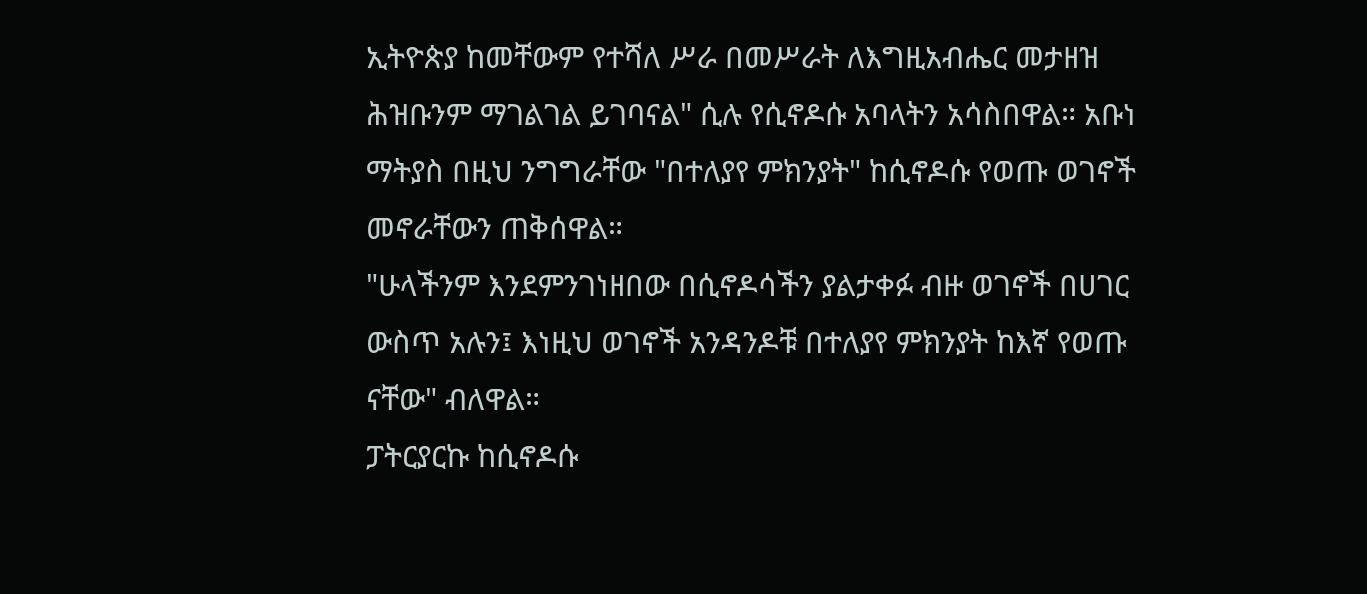ኢትዮጵያ ከመቸውም የተሻለ ሥራ በመሥራት ለእግዚአብሔር መታዘዝ ሕዝቡንም ማገልገል ይገባናል" ሲሉ የሲኖዶሱ አባላትን አሳስበዋል። አቡነ ማትያስ በዚህ ንግግራቸው "በተለያየ ምክንያት" ከሲኖዶሱ የወጡ ወገኖች መኖራቸውን ጠቅሰዋል።
"ሁላችንም እንደምንገነዘበው በሲኖዶሳችን ያልታቀፉ ብዙ ወገኖች በሀገር ውስጥ አሉን፤ እነዚህ ወገኖች አንዳንዶቹ በተለያየ ምክንያት ከእኛ የወጡ ናቸው" ብለዋል።
ፓትርያርኩ ከሲኖዶሱ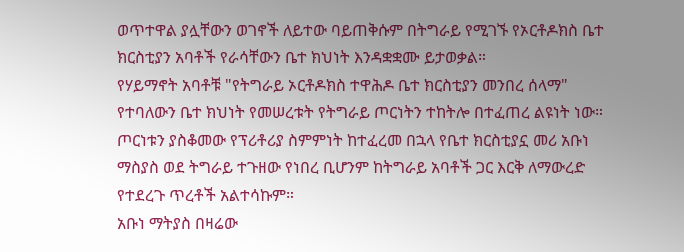ወጥተዋል ያሏቸውን ወገኖች ለይተው ባይጠቅሱም በትግራይ የሚገኙ የኦርቶዶክስ ቤተ ክርስቲያን አባቶች የራሳቸውን ቤተ ክህነት እንዳቋቋሙ ይታወቃል።
የሃይማኖት አባቶቹ "የትግራይ ኦርቶዶክስ ተዋሕዶ ቤተ ክርስቲያን መንበረ ሰላማ" የተባለውን ቤተ ክህነት የመሠረቱት የትግራይ ጦርነትን ተከትሎ በተፈጠረ ልዩነት ነው።
ጦርነቱን ያስቆመው የፕሪቶሪያ ስምምነት ከተፈረመ በኋላ የቤተ ክርስቲያኗ መሪ አቡነ ማስያስ ወደ ትግራይ ተጉዘው የነበረ ቢሆንም ከትግራይ አባቶች ጋር እርቅ ለማውረድ የተደረጉ ጥረቶች አልተሳኩም።
አቡነ ማትያስ በዛሬው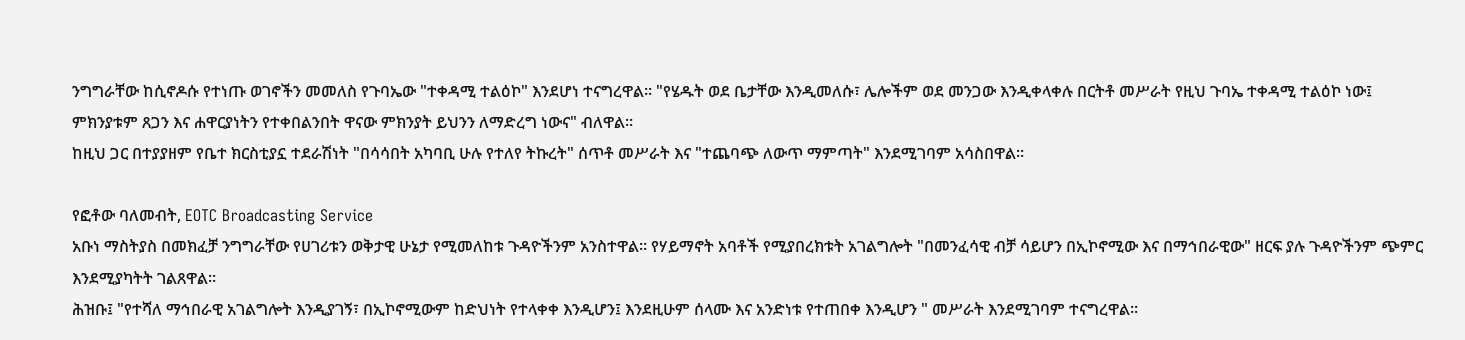ንግግራቸው ከሲኖዶሱ የተነጡ ወገኖችን መመለስ የጉባኤው "ተቀዳሚ ተልዕኮ" እንደሆነ ተናግረዋል። "የሄዱት ወደ ቤታቸው እንዲመለሱ፣ ሌሎችም ወደ መንጋው እንዲቀላቀሉ በርትቶ መሥራት የዚህ ጉባኤ ተቀዳሚ ተልዕኮ ነው፤ ምክንያቱም ጸጋን እና ሐዋርያነትን የተቀበልንበት ዋናው ምክንያት ይህንን ለማድረግ ነውና" ብለዋል።
ከዚህ ጋር በተያያዘም የቤተ ክርስቲያኗ ተደራሽነት "በሳሳበት አካባቢ ሁሉ የተለየ ትኩረት" ሰጥቶ መሥራት እና "ተጨባጭ ለውጥ ማምጣት" እንደሚገባም አሳስበዋል።

የፎቶው ባለመብት, EOTC Broadcasting Service
አቡነ ማስትያስ በመክፈቻ ንግግራቸው የሀገሪቱን ወቅታዊ ሁኔታ የሚመለከቱ ጉዳዮችንም አንስተዋል። የሃይማኖት አባቶች የሚያበረክቱት አገልግሎት "በመንፈሳዊ ብቻ ሳይሆን በኢኮኖሚው እና በማኅበራዊው" ዘርፍ ያሉ ጉዳዮችንም ጭምር እንደሚያካትት ገልጸዋል።
ሕዝቡ፤ "የተሻለ ማኅበራዊ አገልግሎት እንዲያገኝ፣ በኢኮኖሚውም ከድህነት የተላቀቀ እንዲሆን፤ እንደዚሁም ሰላሙ እና አንድነቱ የተጠበቀ እንዲሆን " መሥራት እንደሚገባም ተናግረዋል።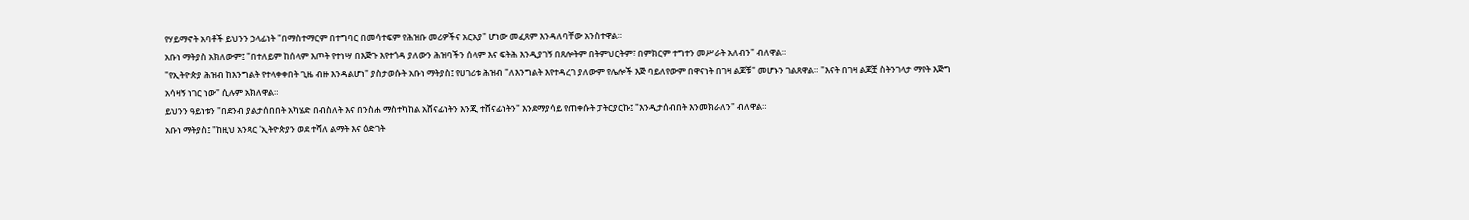የሃይማኖት አባቶች ይህንን ኃላፊነት "በማስተማርም በተግባር በመሳተፍም የሕዝቡ መሪዎችና አርአያ" ሆነው መፈጸም እንዳለባቸው አንስተዋል።
አቡነ ማትያስ አክለውም፤ "በተለይም ከሰላም እጦት የተነሣ በእጅጉ እየተጎዳ ያለውን ሕዝባችን ሰላም እና ፍትሕ እንዲያገኝ በጸሎትም በትምህርትም፣ በምክርም ተግተን መሥራት አለብን" ብለዋል።
"የኢትዮጵያ ሕዝብ ከእንግልት የተላቀቀበት ጊዜ ብዙ እንዳልሆነ" ያስታወሱት አቡነ ማትያስ፤ የሀገሪቱ ሕዝብ "ለእንግልት እየተዳረገ ያለውም የሌሎች እጅ ባይለየውም በዋናነት በገዛ ልጆቹ" መሆኑን ገልጸዋል። "እናት በገዛ ልጆቿ ስትንገላታ ማየት እጅግ አሳዛኝ ነገር ነው" ሲሉም አክለዋል።
ይህንን ዓይነቱን "በደንብ ያልታሰበበት አካሄድ በብስለት እና በንስሐ ማስተካከል አሸናፊነትን እንጂ ተሸናፊነትን" እንደማያሳይ የጠቀሱት ፓትርያርኩ፤ "እንዲታሰብበት እንመክራለን" ብለዋል።
አቡነ ማትያስ፤ "ከዚህ አንጻር 'ኢትዮጵያን ወደ ተሻለ ልማት እና ዕድገት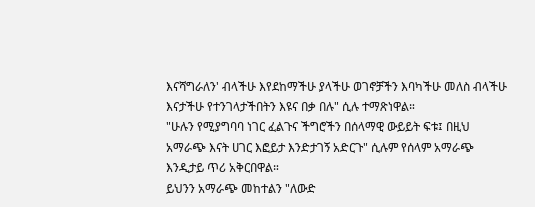እናሻግራለን' ብላችሁ እየደከማችሁ ያላችሁ ወገኖቻችን እባካችሁ መለስ ብላችሁ እናታችሁ የተንገላታችበትን እዩና በቃ በሉ" ሲሉ ተማጽነዋል።
"ሁሉን የሚያግባባ ነገር ፈልጉና ችግሮችን በሰላማዊ ውይይት ፍቱ፤ በዚህ አማራጭ እናት ሀገር እፎይታ እንድታገኝ አድርጉ" ሲሉም የሰላም አማራጭ እንዲታይ ጥሪ አቅርበዋል።
ይህንን አማራጭ መከተልን "ለውድ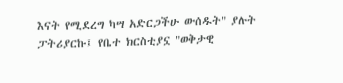እናት የሚደረግ ካሣ አድርጋችሁ ውሰዱት" ያሉት ፓትሪያርኩ፤ የቤተ ክርስቲያኗ "ወቅታዊ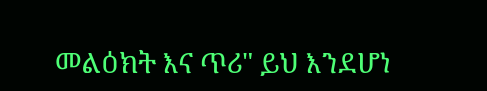መልዕክት እና ጥሪ" ይህ እንደሆነ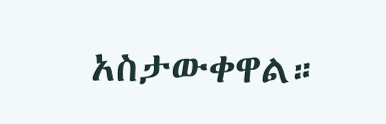አስታውቀዋል።